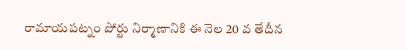రామాయపట్నం పోర్టు నిర్మాణానికి ఈ నెల 20 వ తేదీన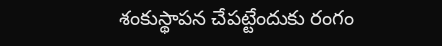శంకుస్థాపన చేపట్టేందుకు రంగం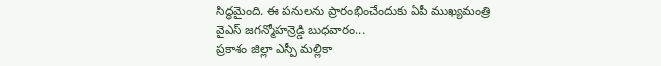సిద్ధమైంది. ఈ పనులను ప్రారంభించేందుకు ఏపీ ముఖ్యమంత్రి వైఎస్ జగన్మోహన్రెడ్డి బుధవారం...
ప్రకాశం జిల్లా ఎస్పీ మల్లికా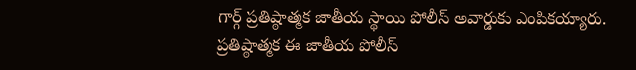గార్గ్ ప్రతిష్ఠాత్మక జాతీయ స్థాయి పోలీస్ అవార్డుకు ఎంపికయ్యారు. ప్రతిష్ఠాత్మక ఈ జాతీయ పోలీస్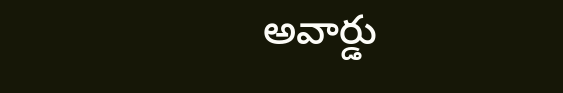అవార్డు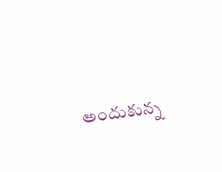అందుకున్న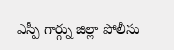ఎస్పీ గార్గ్ను జిల్లా పోలీసు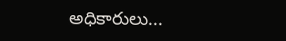అధికారులు...